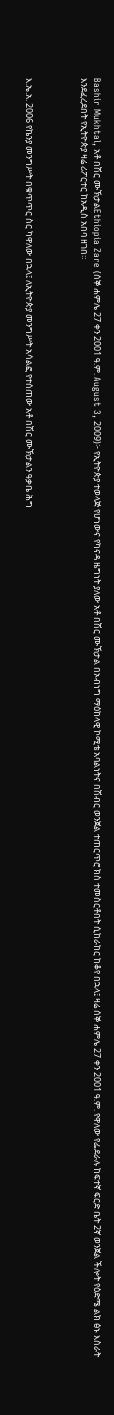Bashir Mukhtal, አቶ በሽር ሙኽታልEthiopia Zare (ሰኞ ሐምሌ 27 ቀን 2001 ዓ.ም. August 3, 2009)፦ የኢትዮጵያ ተወላጅ የሆነውና የካናዳ ዜግነት ያለው አቶ በሽር ሙኽታል በኦብነግ ማዕከላዊ ኮሚቴ አባልነትና በሽብር ወንጀል ተጠርጥሮ ክስ ተመስርቶበት ሲከራከር ከቆየ በኋላ፤ ዛሬ ሰኞ ሐምሌ 27 ቀን 2001 ዓ.ም. የዋለው የፌደራሉ ከፍተኛ ፍርድ ቤት 2ኛ ወንጀል ችሎት የዕድሜ ልክ ፅኑ እስራት እንደፈረደበት የኢትዮጵያ ዛሬ ሪፖርተር ከአዲስ አበባ ዘገበ።



እ.ኤ.አ. 2006 የኬንያ መንግሥት በቁጥጥር ስር ካዋለው በኋላ፤ ለኢትዮጵያ መንግሥት አሳልፎ የተሰጠው አቶ በሽር ሙኽታልን ዓቃቤ ሕግ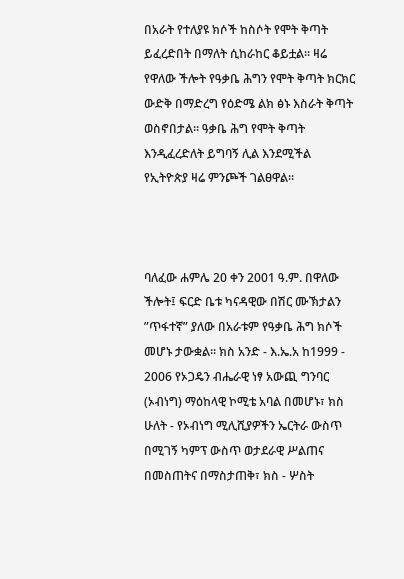በአራት የተለያዩ ክሶች ከስሶት የሞት ቅጣት ይፈረድበት በማለት ሲከራከር ቆይቷል። ዛሬ የዋለው ችሎት የዓቃቤ ሕግን የሞት ቅጣት ክርክር ውድቅ በማድረግ የዕድሜ ልክ ፅኑ እስራት ቅጣት ወስኖበታል። ዓቃቤ ሕግ የሞት ቅጣት እንዲፈረድለት ይግባኝ ሊል እንደሚችል የኢትዮጵያ ዛሬ ምንጮች ገልፀዋል።



ባለፈው ሐምሌ 20 ቀን 2001 ዓ.ም. በዋለው ችሎት፤ ፍርድ ቤቱ ካናዳዊው በሽር ሙኽታልን ”ጥፋተኛ” ያለው በአራቱም የዓቃቤ ሕግ ክሶች መሆኑ ታውቋል። ክስ አንድ - እ.ኤ.አ ከ1999 - 2006 የኦጋዴን ብሔራዊ ነፃ አውጪ ግንባር (ኦብነግ) ማዕከላዊ ኮሚቴ አባል በመሆኑ፣ ክስ ሁለት - የኦብነግ ሚሊሺያዎችን ኤርትራ ውስጥ በሚገኝ ካምፕ ውስጥ ወታደራዊ ሥልጠና በመስጠትና በማስታጠቅ፣ ክስ - ሦስት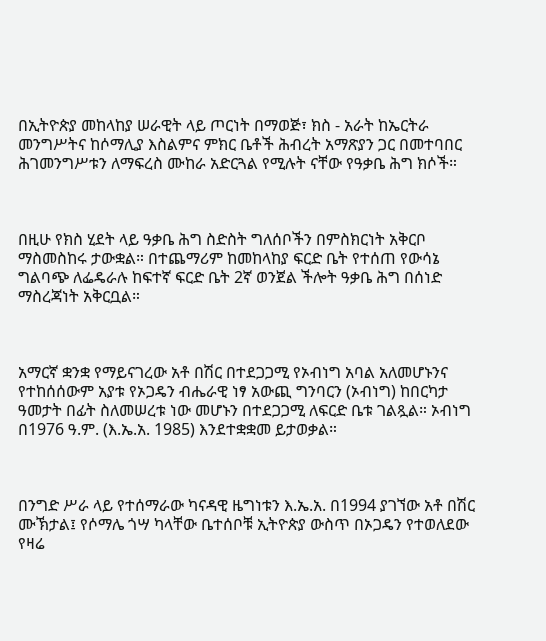በኢትዮጵያ መከላከያ ሠራዊት ላይ ጦርነት በማወጅ፣ ክስ - አራት ከኤርትራ መንግሥትና ከሶማሊያ እስልምና ምክር ቤቶች ሕብረት አማጽያን ጋር በመተባበር ሕገመንግሥቱን ለማፍረስ ሙከራ አድርጓል የሚሉት ናቸው የዓቃቤ ሕግ ክሶች።



በዚሁ የክስ ሂደት ላይ ዓቃቤ ሕግ ስድስት ግለሰቦችን በምስክርነት አቅርቦ ማስመስከሩ ታውቋል። በተጨማሪም ከመከላከያ ፍርድ ቤት የተሰጠ የውሳኔ ግልባጭ ለፌዴራሉ ከፍተኛ ፍርድ ቤት 2ኛ ወንጀል ችሎት ዓቃቤ ሕግ በሰነድ ማስረጃነት አቅርቧል።



አማርኛ ቋንቋ የማይናገረው አቶ በሽር በተደጋጋሚ የኦብነግ አባል አለመሆኑንና የተከሰሰውም አያቱ የኦጋዴን ብሔራዊ ነፃ አውጪ ግንባርን (ኦብነግ) ከበርካታ ዓመታት በፊት ስለመሠረቱ ነው መሆኑን በተደጋጋሚ ለፍርድ ቤቱ ገልጿል። ኦብነግ በ1976 ዓ.ም. (እ.ኤ.አ. 1985) እንደተቋቋመ ይታወቃል።



በንግድ ሥራ ላይ የተሰማራው ካናዳዊ ዜግነቱን እ.ኤ.አ. በ1994 ያገኘው አቶ በሽር ሙኽታል፤ የሶማሌ ጎሣ ካላቸው ቤተሰቦቹ ኢትዮጵያ ውስጥ በኦጋዴን የተወለደው የዛሬ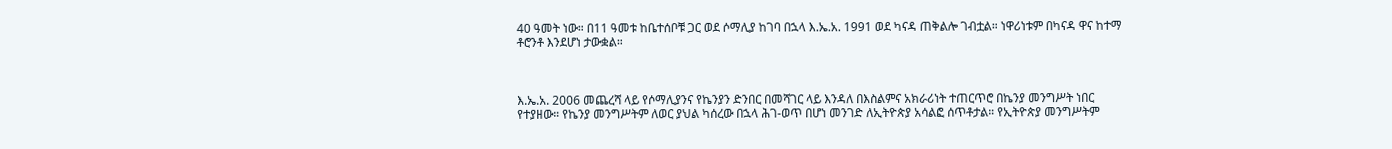40 ዓመት ነው። በ11 ዓመቱ ከቤተሰቦቹ ጋር ወደ ሶማሊያ ከገባ በኋላ እ.ኤ.አ. 1991 ወደ ካናዳ ጠቅልሎ ገብቷል። ነዋሪነቱም በካናዳ ዋና ከተማ ቶሮንቶ እንደሆነ ታውቋል።



እ.ኤ.አ. 2006 መጨረሻ ላይ የሶማሊያንና የኬንያን ድንበር በመሻገር ላይ እንዳለ በእስልምና አክራሪነት ተጠርጥሮ በኬንያ መንግሥት ነበር የተያዘው። የኬንያ መንግሥትም ለወር ያህል ካሰረው በኋላ ሕገ-ወጥ በሆነ መንገድ ለኢትዮጵያ አሳልፎ ሰጥቶታል። የኢትዮጵያ መንግሥትም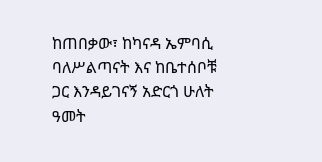ከጠበቃው፣ ከካናዳ ኤምባሲ ባለሥልጣናት እና ከቤተሰቦቹ ጋር እንዳይገናኝ አድርጎ ሁለት ዓመት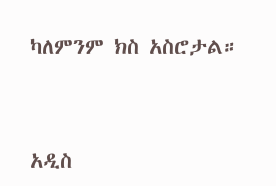ካለምንም ክስ አስሮታል።



አዲስ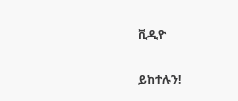ቪዲዮ

ይከተሉን!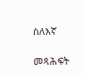ስለእኛ

መጻሕፍት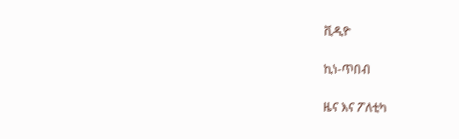ቪዲዮ

ኪነ-ጥበብ

ዜና እና ፖለቲካ